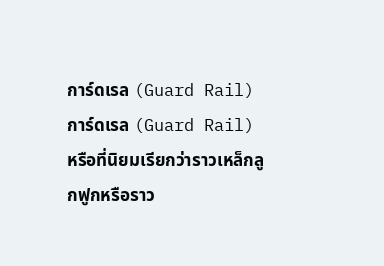การ์ดเรล (Guard Rail)
การ์ดเรล (Guard Rail) หรือที่นิยมเรียกว่าราวเหล็กลูกฟูกหรือราว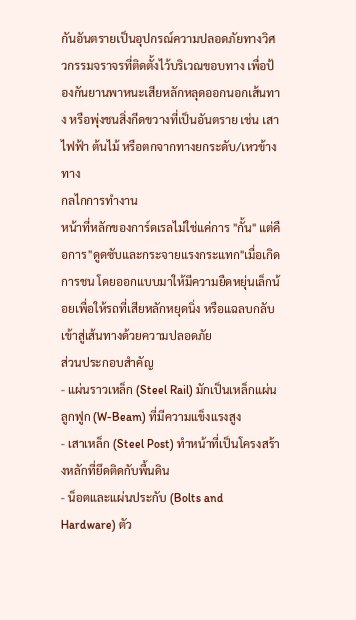กันอันตรายเป็นอุปกรณ์ความปลอดภัยทางวิศวกรรมจราจรที่ติดตั้งไว้บริเวณขอบทาง เพื่อป้องกันยานพาหนะเสียหลักหลุดออกนอกเส้นทาง หรือพุ่งชนสิ่งกีดขวางที่เป็นอันตราย เช่น เสาไฟฟ้า ต้นไม้ หรือตกจากทางยกระดับ/เหวข้างทาง
กลไกการทำงาน
หน้าที่หลักของการ์ดเรลไม่ใช่แค่การ "กั้น" แต่คือการ"ดูดซับและกระจายแรงกระแทก"เมื่อเกิดการชน โดยออกแบบมาให้มีความยืดหยุ่นเล็กน้อยเพื่อให้รถที่เสียหลักหยุดนิ่ง หรือแฉลบกลับเข้าสู่เส้นทางด้วยความปลอดภัย
ส่วนประกอบสำคัญ
- แผ่นราวเหล็ก (Steel Rail) มักเป็นเหล็กแผ่นลูกฟูก (W-Beam) ที่มีความแข็งแรงสูง
- เสาเหล็ก (Steel Post) ทำหน้าที่เป็นโครงสร้างหลักที่ยึดติดกับพื้นดิน
- น็อตและแผ่นประกับ (Bolts and Hardware) ตัว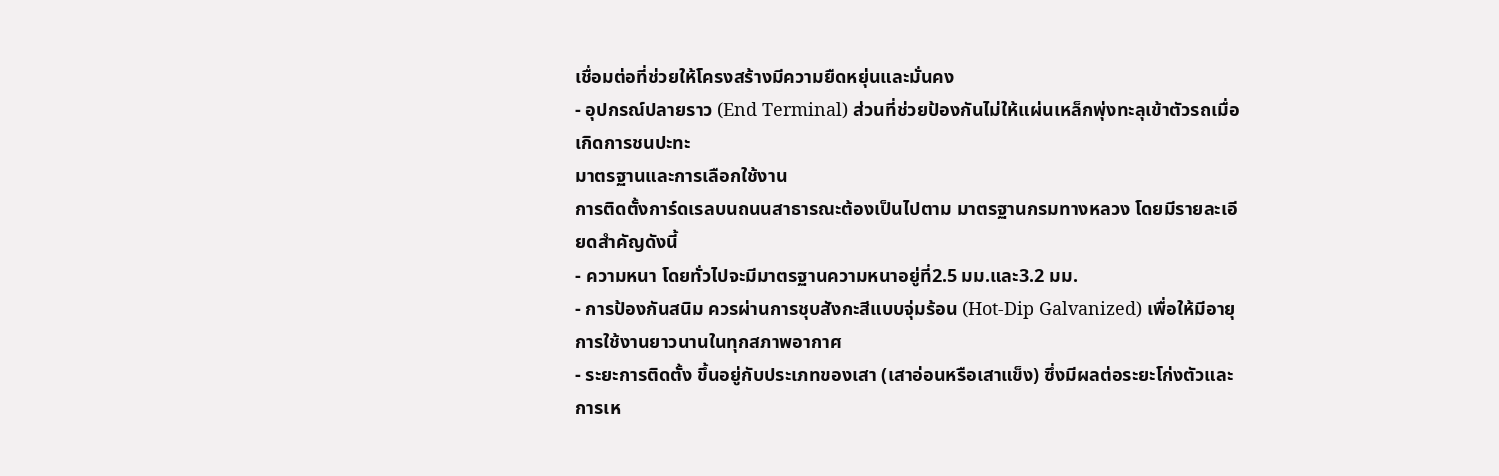เชื่อมต่อที่ช่วยให้โครงสร้างมีความยืดหยุ่นและมั่นคง
- อุปกรณ์ปลายราว (End Terminal) ส่วนที่ช่วยป้องกันไม่ให้แผ่นเหล็กพุ่งทะลุเข้าตัวรถเมื่อเกิดการชนปะทะ
มาตรฐานและการเลือกใช้งาน
การติดตั้งการ์ดเรลบนถนนสาธารณะต้องเป็นไปตาม มาตรฐานกรมทางหลวง โดยมีรายละเอียดสำคัญดังนี้
- ความหนา โดยทั่วไปจะมีมาตรฐานความหนาอยู่ที่2.5 มม.และ3.2 มม.
- การป้องกันสนิม ควรผ่านการชุบสังกะสีแบบจุ่มร้อน (Hot-Dip Galvanized) เพื่อให้มีอายุการใช้งานยาวนานในทุกสภาพอากาศ
- ระยะการติดตั้ง ขึ้นอยู่กับประเภทของเสา (เสาอ่อนหรือเสาแข็ง) ซึ่งมีผลต่อระยะโก่งตัวและการเห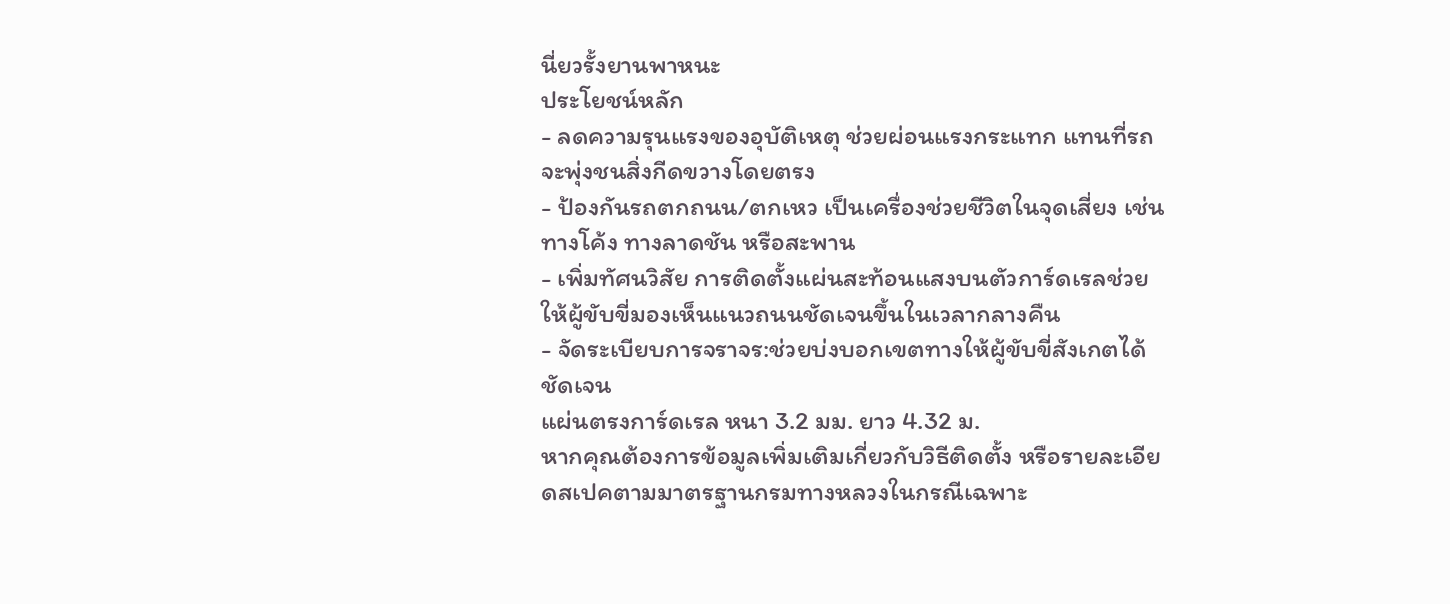นี่ยวรั้งยานพาหนะ
ประโยชน์หลัก
- ลดความรุนแรงของอุบัติเหตุ ช่วยผ่อนแรงกระแทก แทนที่รถจะพุ่งชนสิ่งกีดขวางโดยตรง
- ป้องกันรถตกถนน/ตกเหว เป็นเครื่องช่วยชีวิตในจุดเสี่ยง เช่น ทางโค้ง ทางลาดชัน หรือสะพาน
- เพิ่มทัศนวิสัย การติดตั้งแผ่นสะท้อนแสงบนตัวการ์ดเรลช่วยให้ผู้ขับขี่มองเห็นแนวถนนชัดเจนขึ้นในเวลากลางคืน
- จัดระเบียบการจราจร:ช่วยบ่งบอกเขตทางให้ผู้ขับขี่สังเกตได้ชัดเจน
แผ่นตรงการ์ดเรล หนา 3.2 มม. ยาว 4.32 ม.
หากคุณต้องการข้อมูลเพิ่มเติมเกี่ยวกับวิธีติดตั้ง หรือรายละเอียดสเปคตามมาตรฐานกรมทางหลวงในกรณีเฉพาะ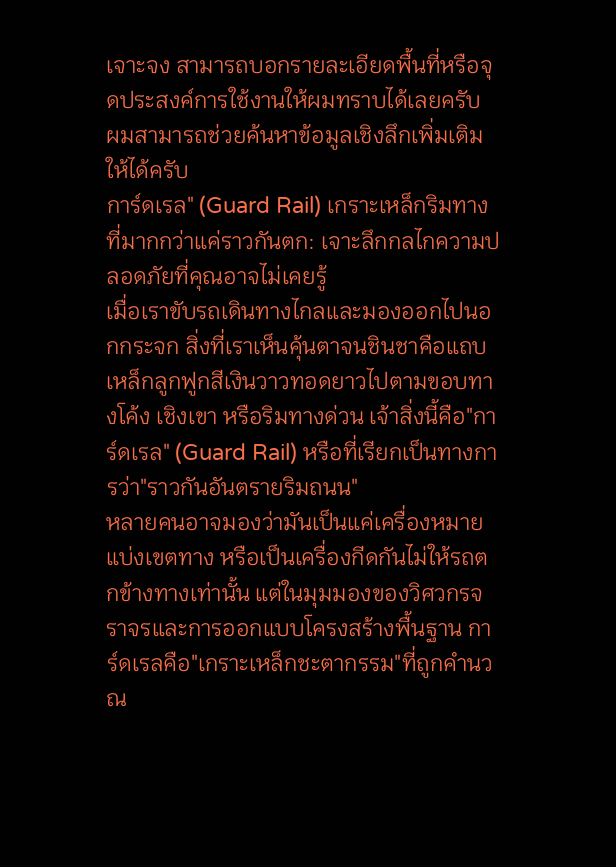เจาะจง สามารถบอกรายละเอียดพื้นที่หรือจุดประสงค์การใช้งานให้ผมทราบได้เลยครับ ผมสามารถช่วยค้นหาข้อมูลเชิงลึกเพิ่มเติมให้ได้ครับ
การ์ดเรล" (Guard Rail) เกราะเหล็กริมทางที่มากกว่าแค่ราวกันตก: เจาะลึกกลไกความปลอดภัยที่คุณอาจไม่เคยรู้
เมื่อเราขับรถเดินทางไกลและมองออกไปนอกกระจก สิ่งที่เราเห็นคุ้นตาจนชินชาคือแถบเหล็กลูกฟูกสีเงินวาวทอดยาวไปตามขอบทางโค้ง เชิงเขา หรือริมทางด่วน เจ้าสิ่งนี้คือ"การ์ดเรล" (Guard Rail) หรือที่เรียกเป็นทางการว่า"ราวกันอันตรายริมถนน"
หลายคนอาจมองว่ามันเป็นแค่เครื่องหมายแบ่งเขตทาง หรือเป็นเครื่องกีดกันไม่ให้รถตกข้างทางเท่านั้น แต่ในมุมมองของวิศวกรจราจรและการออกแบบโครงสร้างพื้นฐาน การ์ดเรลคือ"เกราะเหล็กชะตากรรม"ที่ถูกคำนวณ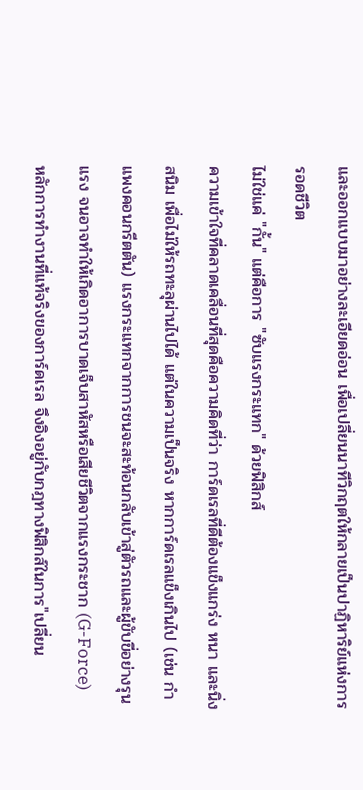และออกแบบมาอย่างละเอียดอ่อน เพื่อเปลี่ยนนาทีวิกฤตให้กลายเป็นปาฏิหาริย์แห่งการรอดชีวิต
ไม่ใช่แค่ "กั้น" แต่คือการ "ซับแรงกระแทก" ด้วยฟิสิกส์
ความเข้าใจที่คลาดเคลื่อนที่สุดคือความคิดที่ว่า การ์ดเรลที่ดีต้องแข็งแกร่ง หนา และนิ่งสนิม เพื่อไม่ให้รถทะลุผ่านไปได้ แต่ในความเป็นจริง หากการ์ดเรลแข็งเกินไป (เช่น กำแพงคอนกรีตตัน) แรงกระแทกจากการชนจะสะท้อนกลับเข้าสู่ตัวรถและผู้ขับขี่อย่างรุนแรง จนอาจทำให้เกิดอาการบาดเจ็บสาหัสหรือเสียชีวิตจากแรงกระชาก (G-Force)
หลักการทำงานที่แท้จริงของการ์ดเรล จึงอิงอยู่กับกฎทางฟิสิกส์ในการ"เปลี่ยน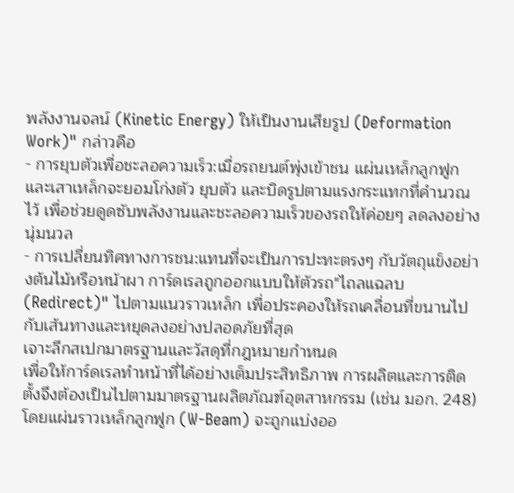พลังงานจลน์ (Kinetic Energy) ให้เป็นงานเสียรูป (Deformation Work)" กล่าวคือ
- การยุบตัวเพื่อชะลอความเร็ว:เมื่อรถยนต์พุ่งเข้าชน แผ่นเหล็กลูกฟูกและเสาเหล็กจะยอมโก่งตัว ยุบตัว และบิดรูปตามแรงกระแทกที่คำนวณไว้ เพื่อช่วยดูดซับพลังงานและชะลอความเร็วของรถให้ค่อยๆ ลดลงอย่างนุ่มนวล
- การเปลี่ยนทิศทางการชน:แทนที่จะเป็นการปะทะตรงๆ กับวัตถุแข็งอย่างต้นไม้หรือหน้าผา การ์ดเรลถูกออกแบบให้ตัวรถ"ไถลแฉลบ (Redirect)" ไปตามแนวราวเหล็ก เพื่อประคองให้รถเคลื่อนที่ขนานไปกับเส้นทางและหยุดลงอย่างปลอดภัยที่สุด
เจาะลึกสเปกมาตรฐานและวัสดุที่กฎหมายกำหนด
เพื่อให้การ์ดเรลทำหน้าที่ได้อย่างเต็มประสิทธิภาพ การผลิตและการติดตั้งจึงต้องเป็นไปตามมาตรฐานผลิตภัณฑ์อุตสาหกรรม (เช่น มอก. 248) โดยแผ่นราวเหล็กลูกฟูก (W-Beam) จะถูกแบ่งออ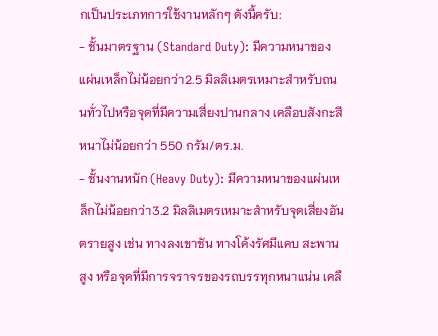กเป็นประเภทการใช้งานหลักๆ ดังนี้ครับ:
- ชั้นมาตรฐาน (Standard Duty): มีความหนาของแผ่นเหล็กไม่น้อยกว่า2.5 มิลลิเมตรเหมาะสำหรับถนนทั่วไปหรือจุดที่มีความเสี่ยงปานกลาง เคลือบสังกะสีหนาไม่น้อยกว่า 550 กรัม/ตร.ม.
- ชั้นงานหนัก (Heavy Duty): มีความหนาของแผ่นเหล็กไม่น้อยกว่า3.2 มิลลิเมตรเหมาะสำหรับจุดเสี่ยงอันตรายสูง เช่น ทางลงเขาชัน ทางโค้งรัศมีแคบ สะพานสูง หรือจุดที่มีการจราจรของรถบรรทุกหนาแน่น เคลื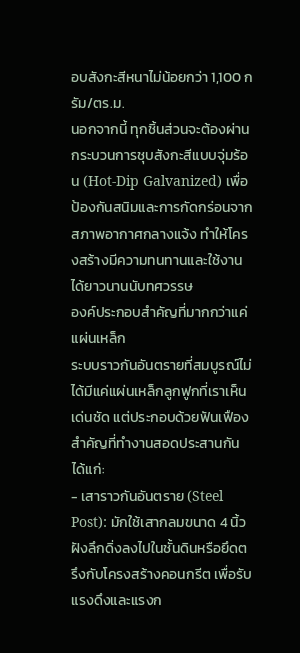อบสังกะสีหนาไม่น้อยกว่า 1,100 กรัม/ตร.ม.
นอกจากนี้ ทุกชิ้นส่วนจะต้องผ่านกระบวนการชุบสังกะสีแบบจุ่มร้อน (Hot-Dip Galvanized) เพื่อป้องกันสนิมและการกัดกร่อนจากสภาพอากาศกลางแจ้ง ทำให้โครงสร้างมีความทนทานและใช้งานได้ยาวนานนับทศวรรษ
องค์ประกอบสำคัญที่มากกว่าแค่แผ่นเหล็ก
ระบบราวกันอันตรายที่สมบูรณ์ไม่ได้มีแค่แผ่นเหล็กลูกฟูกที่เราเห็นเด่นชัด แต่ประกอบด้วยฟันเฟืองสำคัญที่ทำงานสอดประสานกัน ได้แก่:
- เสาราวกันอันตราย (Steel Post): มักใช้เสากลมขนาด 4 นิ้ว ฝังลึกดิ่งลงไปในชั้นดินหรือยึดตรึงกับโครงสร้างคอนกรีต เพื่อรับแรงดึงและแรงก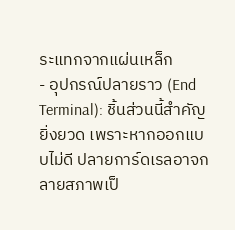ระแทกจากแผ่นเหล็ก
- อุปกรณ์ปลายราว (End Terminal): ชิ้นส่วนนี้สำคัญยิ่งยวด เพราะหากออกแบบไม่ดี ปลายการ์ดเรลอาจกลายสภาพเป็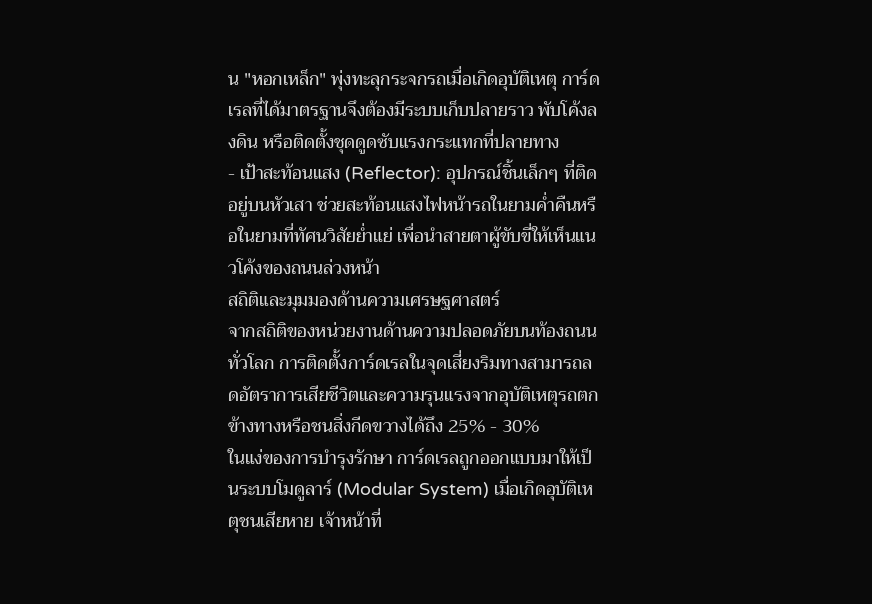น "หอกเหล็ก" พุ่งทะลุกระจกรถเมื่อเกิดอุบัติเหตุ การ์ดเรลที่ได้มาตรฐานจึงต้องมีระบบเก็บปลายราว พับโค้งลงดิน หรือติดตั้งชุดดูดซับแรงกระแทกที่ปลายทาง
- เป้าสะท้อนแสง (Reflector): อุปกรณ์ชิ้นเล็กๆ ที่ติดอยู่บนหัวเสา ช่วยสะท้อนแสงไฟหน้ารถในยามค่ำคืนหรือในยามที่ทัศนวิสัยย่ำแย่ เพื่อนำสายตาผู้ขับขี่ให้เห็นแนวโค้งของถนนล่วงหน้า
สถิติและมุมมองด้านความเศรษฐศาสตร์
จากสถิติของหน่วยงานด้านความปลอดภัยบนท้องถนนทั่วโลก การติดตั้งการ์ดเรลในจุดเสี่ยงริมทางสามารถลดอัตราการเสียชีวิตและความรุนแรงจากอุบัติเหตุรถตกข้างทางหรือชนสิ่งกีดขวางได้ถึง 25% - 30%
ในแง่ของการบำรุงรักษา การ์ดเรลถูกออกแบบมาให้เป็นระบบโมดูลาร์ (Modular System) เมื่อเกิดอุบัติเหตุชนเสียหาย เจ้าหน้าที่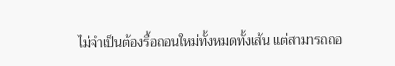ไม่จำเป็นต้องรื้อถอนใหม่ทั้งหมดทั้งเส้น แต่สามารถถอ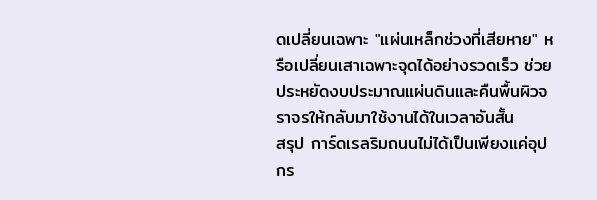ดเปลี่ยนเฉพาะ "แผ่นเหล็กช่วงที่เสียหาย" หรือเปลี่ยนเสาเฉพาะจุดได้อย่างรวดเร็ว ช่วยประหยัดงบประมาณแผ่นดินและคืนพื้นผิวจราจรให้กลับมาใช้งานได้ในเวลาอันสั้น
สรุป การ์ดเรลริมถนนไม่ได้เป็นเพียงแค่อุปกร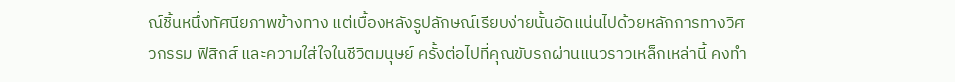ณ์ชิ้นหนึ่งทัศนียภาพข้างทาง แต่เบื้องหลังรูปลักษณ์เรียบง่ายนั้นอัดแน่นไปด้วยหลักการทางวิศวกรรม ฟิสิกส์ และความใส่ใจในชีวิตมนุษย์ ครั้งต่อไปที่คุณขับรถผ่านแนวราวเหล็กเหล่านี้ คงทำ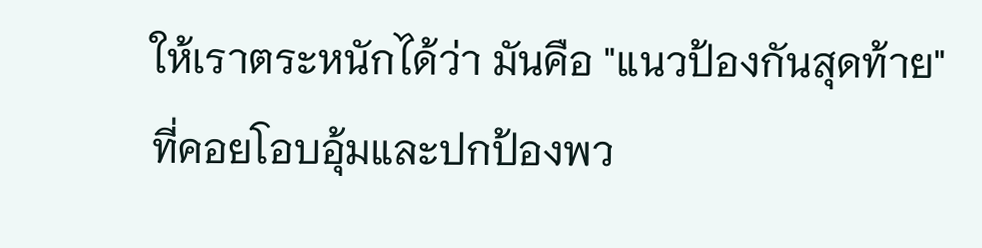ให้เราตระหนักได้ว่า มันคือ "แนวป้องกันสุดท้าย" ที่คอยโอบอุ้มและปกป้องพว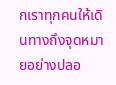กเราทุกคนให้เดินทางถึงจุดหมายอย่างปลอ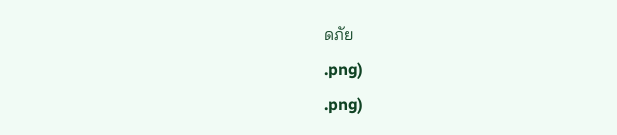ดภัย
.png)
.png)